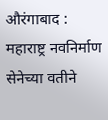औरंगाबाद : महाराष्ट्र नवनिर्माण सेनेच्या वतीने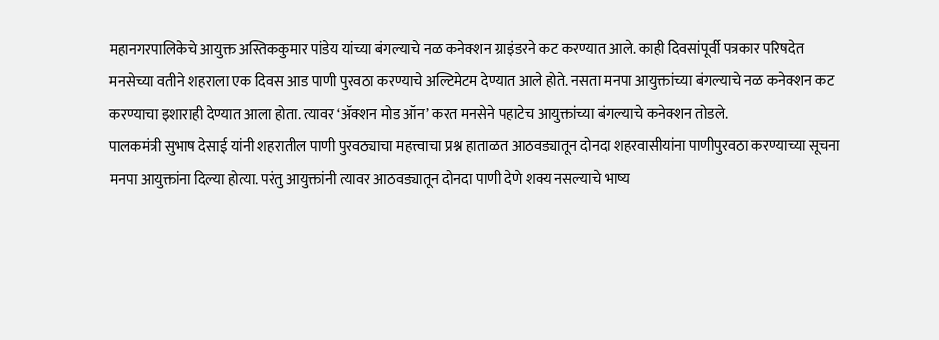महानगरपालिकेचे आयुक्त अस्तिककुमार पांडेय यांच्या बंगल्याचे नळ कनेक्शन ग्राइंडरने कट करण्यात आले. काही दिवसांपूर्वी पत्रकार परिषदेत मनसेच्या वतीने शहराला एक दिवस आड पाणी पुरवठा करण्याचे अल्टिमेटम देण्यात आले होते. नसता मनपा आयुक्तांच्या बंगल्याचे नळ कनेक्शन कट करण्याचा इशाराही देण्यात आला होता. त्यावर ‘ॲक्शन मोड ऑन’ करत मनसेने पहाटेच आयुक्तांच्या बंगल्याचे कनेक्शन तोडले.
पालकमंत्री सुभाष देसाई यांनी शहरातील पाणी पुरवठ्याचा महत्त्वाचा प्रश्न हाताळत आठवड्यातून दोनदा शहरवासीयांना पाणीपुरवठा करण्याच्या सूचना मनपा आयुक्तांना दिल्या होत्या. परंतु आयुक्तांनी त्यावर आठवड्यातून दोनदा पाणी देणे शक्य नसल्याचे भाष्य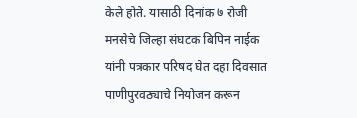केले होते. यासाठी दिनांक ७ रोजी मनसेचे जिल्हा संघटक बिपिन नाईक यांनी पत्रकार परिषद घेत दहा दिवसात पाणीपुरवठ्याचे नियोजन करून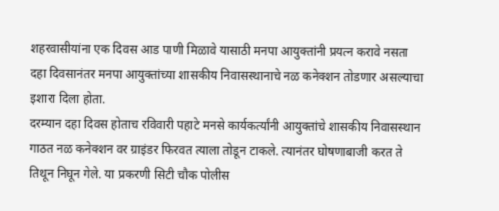शहरवासीयांना एक दिवस आड पाणी मिळावे यासाठी मनपा आयुक्तांनी प्रयत्न करावे नसता दहा दिवसानंतर मनपा आयुक्तांच्या शासकीय निवासस्थानाचे नळ कनेक्शन तोडणार असल्याचा इशारा दिला होता.
दरम्यान दहा दिवस होताच रविवारी पहाटे मनसे कार्यकर्त्यांनी आयुक्तांचे शासकीय निवासस्थान गाठत नळ कनेक्शन वर ग्राइंडर फिरवत त्याला तोडून टाकले. त्यानंतर घोषणाबाजी करत ते तिथून निघून गेले. या प्रकरणी सिटी चौक पोलीस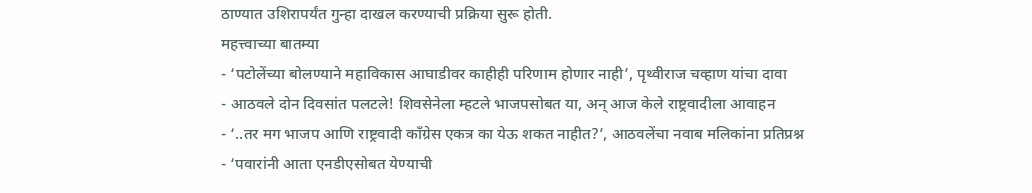ठाण्यात उशिरापर्यंत गुन्हा दाखल करण्याची प्रक्रिया सुरू होती.
महत्त्वाच्या बातम्या
- ‘पटोलेंच्या बोलण्याने महाविकास आघाडीवर काहीही परिणाम होणार नाही’, पृथ्वीराज चव्हाण यांचा दावा
- आठवले दोन दिवसांत पलटले! शिवसेनेला म्हटले भाजपसोबत या, अन् आज केले राष्ट्रवादीला आवाहन
- ‘..तर मग भाजप आणि राष्ट्रवादी काँग्रेस एकत्र का येऊ शकत नाहीत?’, आठवलेंचा नवाब मलिकांना प्रतिप्रश्न
- ‘पवारांनी आता एनडीएसोबत येण्याची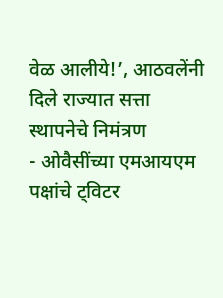वेळ आलीये!’, आठवलेंनी दिले राज्यात सत्ता स्थापनेचे निमंत्रण
- ओवैसींच्या एमआयएम पक्षांचे ट्विटर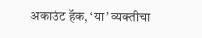अकाउंट हॅक, ‘या’ व्यक्तीचा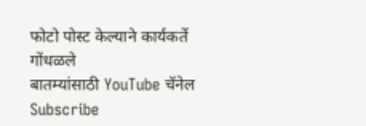फोटो पोस्ट केल्याने कार्यकर्ते गोंधळले
बातम्यांसाठी YouTube चॅनेल Subscribe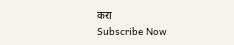करा
Subscribe Now